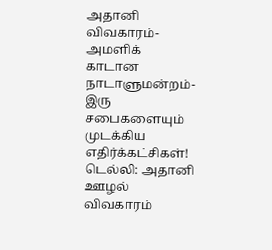அதானி விவகாரம்- அமளிக் காடான நாடாளுமன்றம்- இரு சபைகளையும் முடக்கிய எதிர்க்கட்சிகள்!
டெல்லி: அதானி ஊழல் விவகாரம்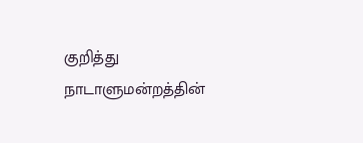குறித்து நாடாளுமன்றத்தின்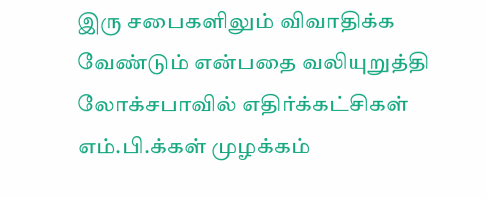இரு சபைகளிலும் விவாதிக்க வேண்டும் என்பதை வலியுறுத்தி லோக்சபாவில் எதிர்க்கட்சிகள் எம்.பி.க்கள் முழக்கம்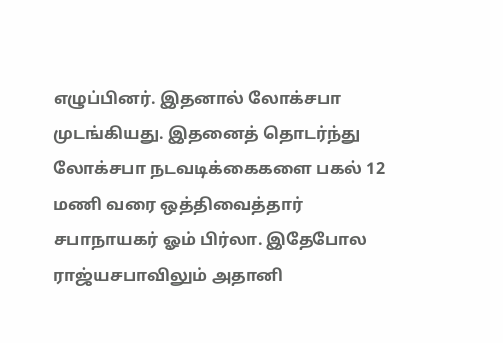எழுப்பினர். இதனால் லோக்சபா முடங்கியது. இதனைத் தொடர்ந்து லோக்சபா நடவடிக்கைகளை பகல் 12 மணி வரை ஒத்திவைத்தார் சபாநாயகர் ஓம் பிர்லா. இதேபோல ராஜ்யசபாவிலும் அதானி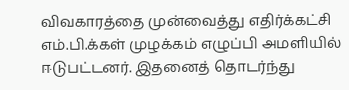விவகாரத்தை முன்வைத்து எதிர்க்கட்சி எம்.பி.க்கள் முழக்கம் எழுப்பி அமளியில் ஈடுபட்டனர். இதனைத் தொடர்ந்து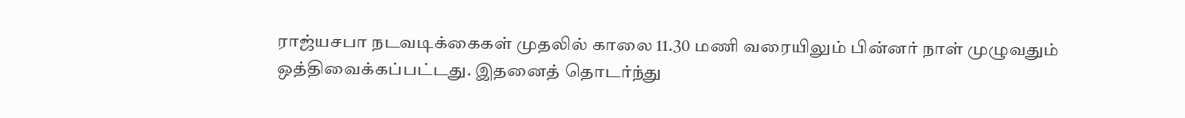ராஜ்யசபா நடவடிக்கைகள் முதலில் காலை 11.30 மணி வரையிலும் பின்னர் நாள் முழுவதும் ஒத்திவைக்கப்பட்டது. இதனைத் தொடர்ந்து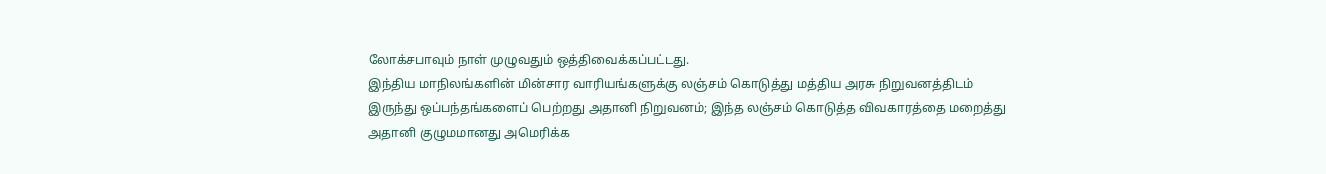லோக்சபாவும் நாள் முழுவதும் ஒத்திவைக்கப்பட்டது.
இந்திய மாநிலங்களின் மின்சார வாரியங்களுக்கு லஞ்சம் கொடுத்து மத்திய அரசு நிறுவனத்திடம் இருந்து ஒப்பந்தங்களைப் பெற்றது அதானி நிறுவனம்; இந்த லஞ்சம் கொடுத்த விவகாரத்தை மறைத்து அதானி குழுமமானது அமெரிக்க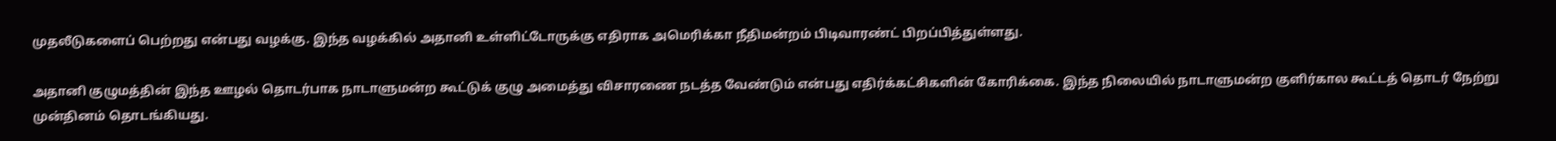முதலீடுகளைப் பெற்றது என்பது வழக்கு. இந்த வழக்கில் அதானி உள்ளிட்டோருக்கு எதிராக அமெரிக்கா நீதிமன்றம் பிடிவாரண்ட் பிறப்பித்துள்ளது.

அதானி குழுமத்தின் இந்த ஊழல் தொடர்பாக நாடாளுமன்ற கூட்டுக் குழு அமைத்து விசாரணை நடத்த வேண்டும் என்பது எதிர்க்கட்சிகளின் கோரிக்கை. இந்த நிலையில் நாடாளுமன்ற குளிர்கால கூட்டத் தொடர் நேற்று முன்தினம் தொடங்கியது.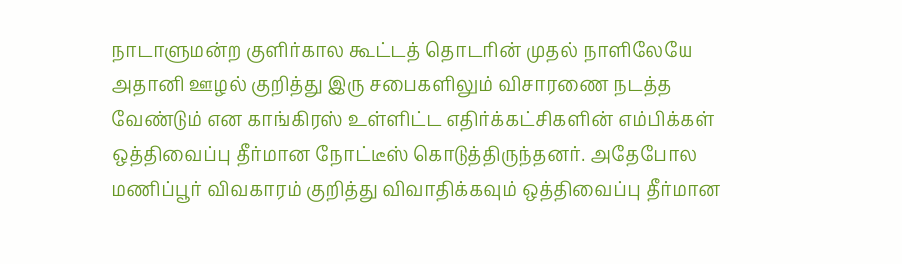நாடாளுமன்ற குளிர்கால கூட்டத் தொடரின் முதல் நாளிலேயே அதானி ஊழல் குறித்து இரு சபைகளிலும் விசாரணை நடத்த வேண்டும் என காங்கிரஸ் உள்ளிட்ட எதிர்க்கட்சிகளின் எம்பிக்கள் ஒத்திவைப்பு தீர்மான நோட்டீஸ் கொடுத்திருந்தனர். அதேபோல மணிப்பூர் விவகாரம் குறித்து விவாதிக்கவும் ஒத்திவைப்பு தீர்மான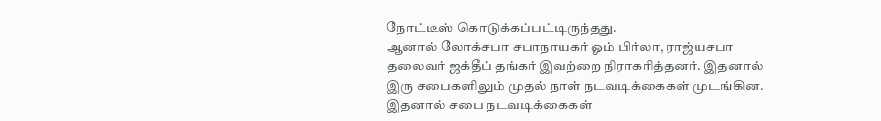நோட்டீஸ் கொடுக்கப்பட்டிருந்தது.
ஆனால் லோக்சபா சபாநாயகர் ஓம் பிர்லா, ராஜ்யசபா தலைவர் ஜக்தீப் தங்கர் இவற்றை நிராகரித்தனர். இதனால் இரு சபைகளிலும் முதல் நாள் நடவடிக்கைகள் முடங்கின. இதனால் சபை நடவடிக்கைகள்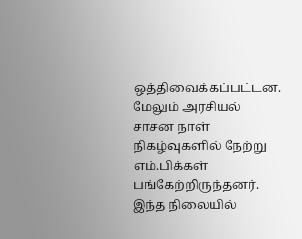ஒத்திவைக்கப்பட்டன. மேலும் அரசியல் சாசன நாள் நிகழ்வுகளில் நேற்று எம்.பிக்கள் பங்கேற்றிருந்தனர்.
இந்த நிலையில்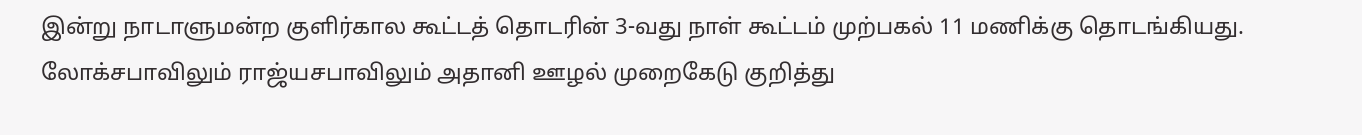இன்று நாடாளுமன்ற குளிர்கால கூட்டத் தொடரின் 3-வது நாள் கூட்டம் முற்பகல் 11 மணிக்கு தொடங்கியது. லோக்சபாவிலும் ராஜ்யசபாவிலும் அதானி ஊழல் முறைகேடு குறித்து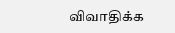விவாதிக்க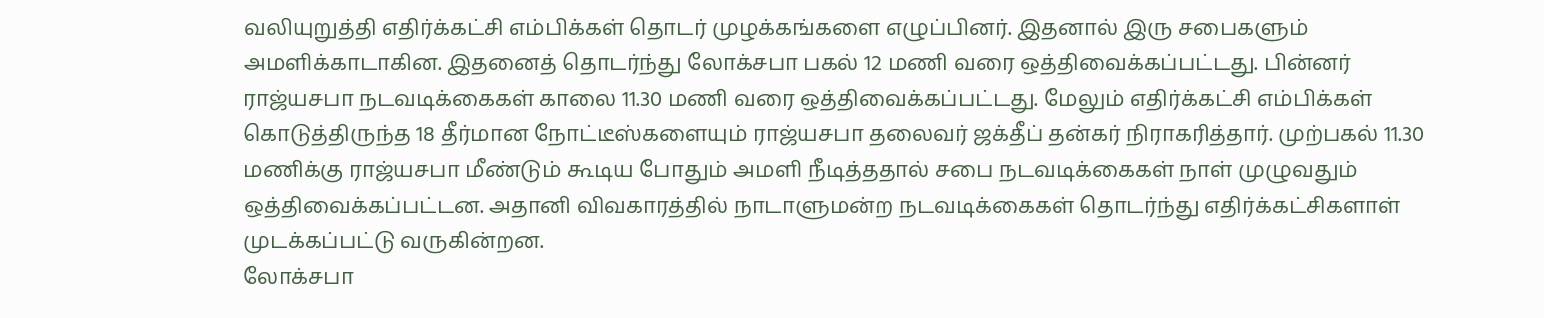வலியுறுத்தி எதிர்க்கட்சி எம்பிக்கள் தொடர் முழக்கங்களை எழுப்பினர். இதனால் இரு சபைகளும் அமளிக்காடாகின. இதனைத் தொடர்ந்து லோக்சபா பகல் 12 மணி வரை ஒத்திவைக்கப்பட்டது. பின்னர் ராஜ்யசபா நடவடிக்கைகள் காலை 11.30 மணி வரை ஒத்திவைக்கப்பட்டது. மேலும் எதிர்க்கட்சி எம்பிக்கள் கொடுத்திருந்த 18 தீர்மான நோட்டீஸ்களையும் ராஜ்யசபா தலைவர் ஜக்தீப் தன்கர் நிராகரித்தார். முற்பகல் 11.30 மணிக்கு ராஜ்யசபா மீண்டும் கூடிய போதும் அமளி நீடித்ததால் சபை நடவடிக்கைகள் நாள் முழுவதும் ஒத்திவைக்கப்பட்டன. அதானி விவகாரத்தில் நாடாளுமன்ற நடவடிக்கைகள் தொடர்ந்து எதிர்க்கட்சிகளாள் முடக்கப்பட்டு வருகின்றன.
லோக்சபா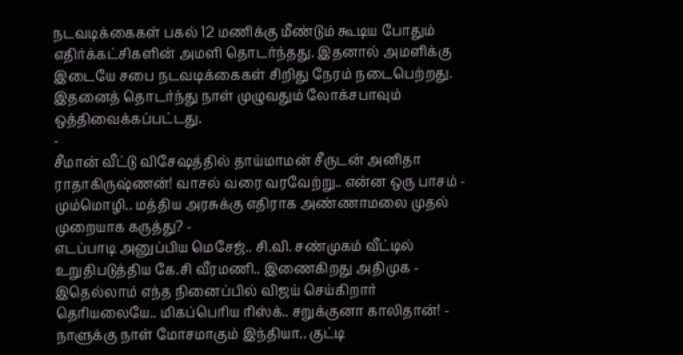நடவடிக்கைகள் பகல் 12 மணிக்கு மீண்டும் கூடிய போதும் எதிர்க்கட்சிகளின் அமளி தொடர்ந்தது. இதனால் அமளிக்கு இடையே சபை நடவடிக்கைகள் சிறிது நேரம் நடைபெற்றது. இதனைத் தொடர்ந்து நாள் முழுவதும் லோக்சபாவும் ஒத்திவைக்கப்பட்டது.
-
சீமான் வீட்டு விசேஷத்தில் தாய்மாமன் சீருடன் அனிதா ராதாகிருஷ்ணன்! வாசல் வரை வரவேற்று.. என்ன ஒரு பாசம் -
மும்மொழி.. மத்திய அரசுக்கு எதிராக அண்ணாமலை முதல் முறையாக கருத்து? -
எடப்பாடி அனுப்பிய மெசேஜ்.. சி.வி. சண்முகம் வீட்டில் உறுதிபடுத்திய கே.சி வீரமணி.. இணைகிறது அதிமுக -
இதெல்லாம் எந்த நினைப்பில் விஜய் செய்கிறார் தெரியலையே.. மிகப்பெரிய ரிஸ்க்.. சறுக்குனா காலிதான்! -
நாளுக்கு நாள் மோசமாகும் இந்தியா.. குட்டி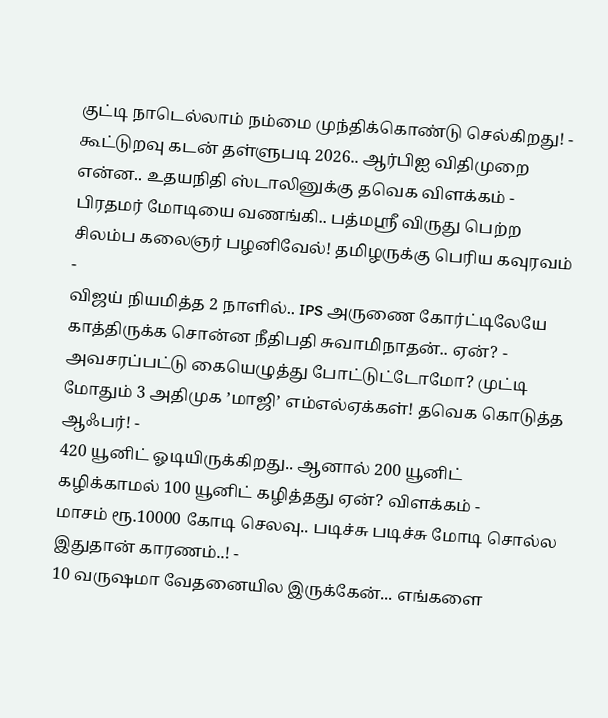குட்டி நாடெல்லாம் நம்மை முந்திக்கொண்டு செல்கிறது! -
கூட்டுறவு கடன் தள்ளுபடி 2026.. ஆர்பிஐ விதிமுறை என்ன.. உதயநிதி ஸ்டாலினுக்கு தவெக விளக்கம் -
பிரதமர் மோடியை வணங்கி.. பத்மஸ்ரீ விருது பெற்ற சிலம்ப கலைஞர் பழனிவேல்! தமிழருக்கு பெரிய கவுரவம் -
விஜய் நியமித்த 2 நாளில்.. IPS அருணை கோர்ட்டிலேயே காத்திருக்க சொன்ன நீதிபதி சுவாமிநாதன்.. ஏன்? -
அவசரப்பட்டு கையெழுத்து போட்டுட்டோமோ? முட்டி மோதும் 3 அதிமுக ’மாஜி’ எம்எல்ஏக்கள்! தவெக கொடுத்த ஆஃபர்! -
420 யூனிட் ஓடியிருக்கிறது.. ஆனால் 200 யூனிட் கழிக்காமல் 100 யூனிட் கழித்தது ஏன்? விளக்கம் -
மாசம் ரூ.10000 கோடி செலவு.. படிச்சு படிச்சு மோடி சொல்ல இதுதான் காரணம்..! -
10 வருஷமா வேதனையில இருக்கேன்... எங்களை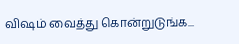விஷம் வைத்து கொன்றுடுங்க...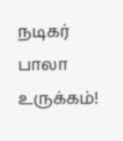நடிகர் பாலா உருக்கம்!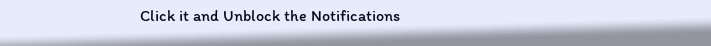Click it and Unblock the Notifications